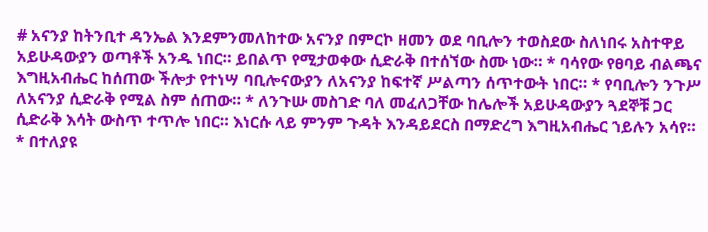# አናንያ ከትንቢተ ዳንኤል እንደምንመለከተው አናንያ በምርኮ ዘመን ወደ ባቢሎን ተወስደው ስለነበሩ አስተዋይ አይሁዳውያን ወጣቶች አንዱ ነበር። ይበልጥ የሚታወቀው ሲድራቅ በተሰኘው ስሙ ነው። * ባሳየው የፀባይ ብልጫና እግዚአብሔር ከሰጠው ችሎታ የተነሣ ባቢሎናውያን ለአናንያ ከፍተኛ ሥልጣን ሰጥተውት ነበር። * የባቢሎን ንጉሥ ለአናንያ ሲድራቅ የሚል ስም ሰጠው። * ለንጉሡ መስገድ ባለ መፈለጋቸው ከሌሎች አይሁዳውያን ጓደኞቹ ጋር ሲድራቅ እሳት ውስጥ ተጥሎ ነበር። እነርሱ ላይ ምንም ጉዳት እንዳይደርስ በማድረግ እግዚአብሔር ኀይሉን አሳየ። * በተለያዩ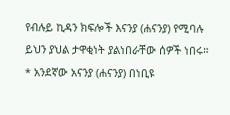የብሉይ ኪዳን ክፍሎች እናንያ (ሐናንያ) የሚባሉ ይህን ያህል ታዋቂነት ያልነበራቸው ሰዎች ነበሩ። * አንደኛው አናንያ (ሐናንያ) በነቢዩ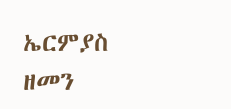ኤርምያስ ዘመን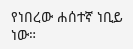የነበረው ሐሰተኛ ነቢይ ነው።